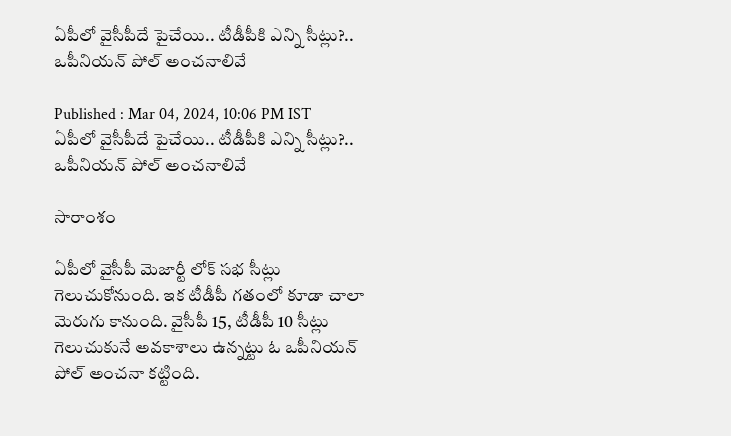ఏపీలో వైసీపీదే పైచేయి.. టీడీపీకి ఎన్ని సీట్లు?.. ఒపీనియన్ పోల్ అంచనాలివే

Published : Mar 04, 2024, 10:06 PM IST
ఏపీలో వైసీపీదే పైచేయి.. టీడీపీకి ఎన్ని సీట్లు?.. ఒపీనియన్ పోల్ అంచనాలివే

సారాంశం

ఏపీలో వైసీపీ మెజార్టీ లోక్ సభ సీట్లు గెలుచుకోనుంది. ఇక టీడీపీ గతంలో కూడా చాలా మెరుగు కానుంది. వైసీపీ 15, టీడీపీ 10 సీట్లు గెలుచుకునే అవకాశాలు ఉన్నట్టు ఓ ఒపీనియన్ పోల్ అంచనా కట్టింది.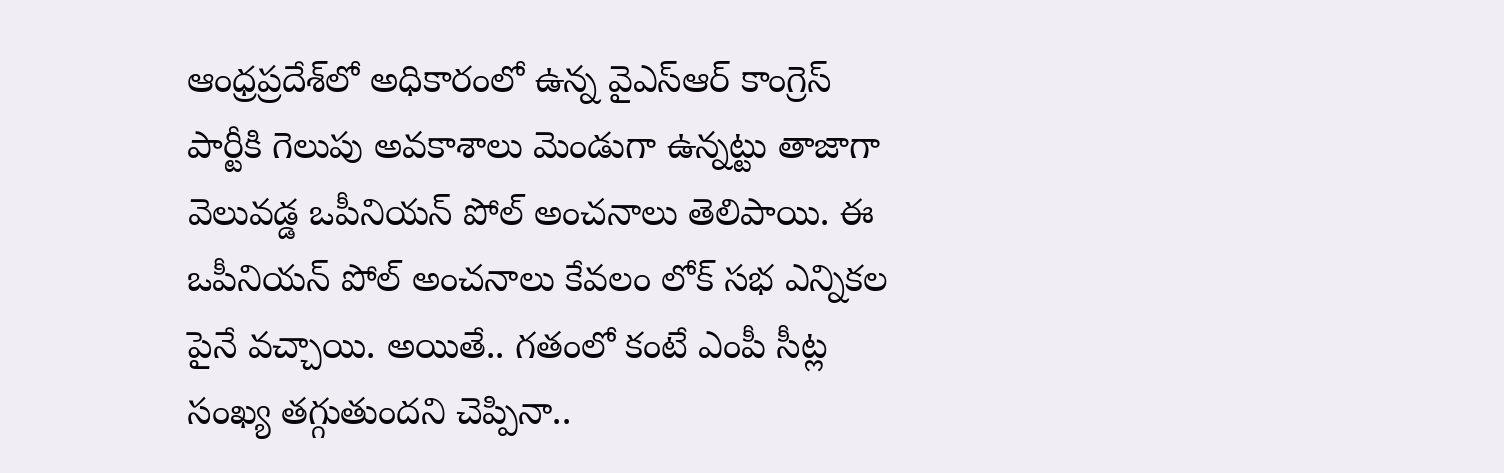ఆంధ్రప్రదేశ్‌లో అధికారంలో ఉన్న వైఎస్ఆర్ కాంగ్రెస్ పార్టీకి గెలుపు అవకాశాలు మెండుగా ఉన్నట్టు తాజాగా వెలువడ్డ ఒపీనియన్ పోల్ అంచనాలు తెలిపాయి. ఈ ఒపీనియన్ పోల్ అంచనాలు కేవలం లోక్ సభ ఎన్నికల పైనే వచ్చాయి. అయితే.. గతంలో కంటే ఎంపీ సీట్ల సంఖ్య తగ్గుతుందని చెప్పినా..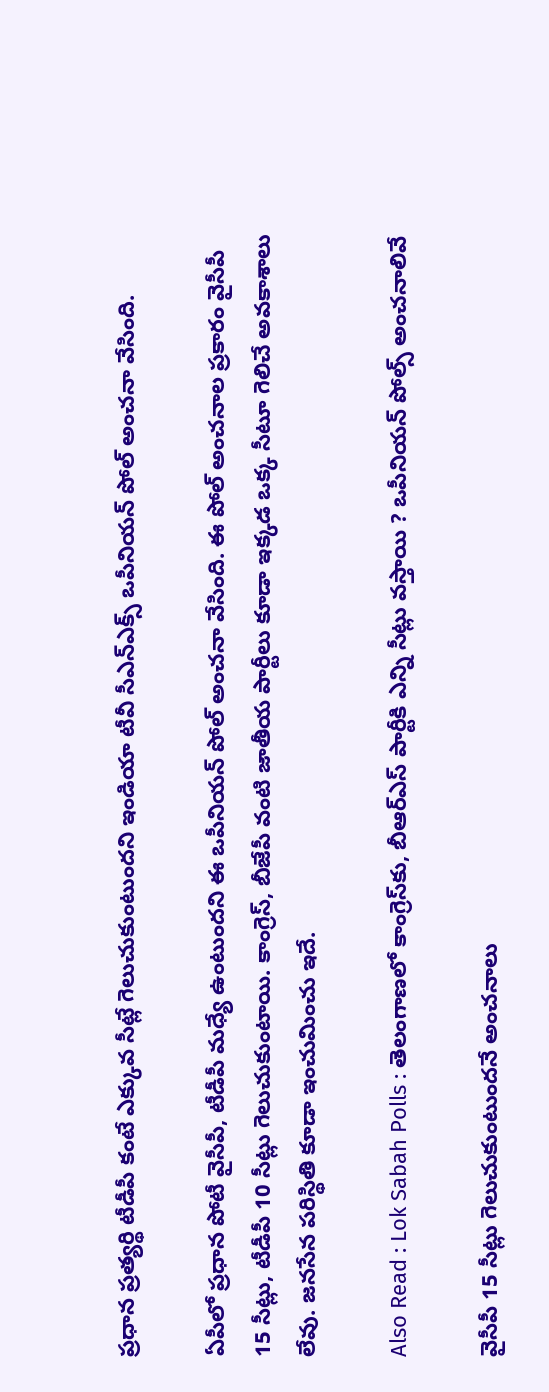ప్రధాన ప్రత్యర్థి టీడీపీ కంటే ఎక్కువ సీట్లే గెలుచుకుంటుందని ఇండియా టీవీ సీఎన్ఎక్స్ ఒపీనియన్ పోల్ అంచనా వేసింది.

ఏపీలో ప్రధాన పోటీ వైసీపీ, టీడీపీ మధ్యే ఉంటుందని ఈ ఒపీనియన్ పోల్ అంచనా వేసింది. ఈ పోల్ అంచనాల ప్రకారం వైసీపీ 15 సీట్లు, టీడీపీ 10 సీట్లు గెలుచుకుంటాయి. కాంగ్రెస్, బీజేపీ వంటి జాతీయ పార్టీలు కూడా ఇక్కడ ఒక్క సీటూ గెలిచే అవకాశాలు లేవు. జనసేన పరిస్థితి కూడా ఇంచుమించు ఇదే.

Also Read : Lok Sabah Polls : తెలంగాణలో కాంగ్రెస్‌కు, బీఆర్ఎస్ పార్టీకి ఎన్ని సీట్లు వస్తాయి ? ఒపీనియన్ పోల్స్ అంచనాలివే

వైసీపీ 15 సీట్లు గెలుచుకుంటుందనే అంచనాలు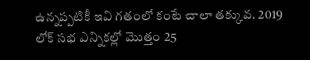ఉన్నప్పటికీ ఇవి గతంలో కంటే చాలా తక్కువ. 2019 లోక్ సభ ఎన్నికల్లో మొత్తం 25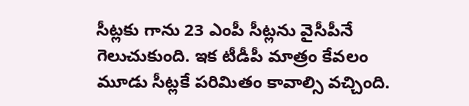సీట్లకు గాను 23 ఎంపీ సీట్లను వైసీపీనే గెలుచుకుంది. ఇక టీడీపీ మాత్రం కేవలం మూడు సీట్లకే పరిమితం కావాల్సి వచ్చింది.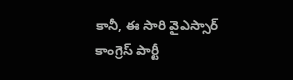కానీ, ఈ సారి వైఎస్సార్ కాంగ్రెస్ పార్టీ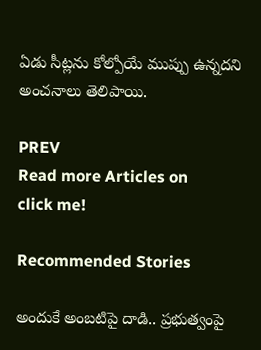ఏడు సీట్లను కోల్పోయే ముప్పు ఉన్నదని అంచనాలు తెలిపాయి.

PREV
Read more Articles on
click me!

Recommended Stories

అందుకే అంబటిపై దాడి.. ప్రభుత్వంపై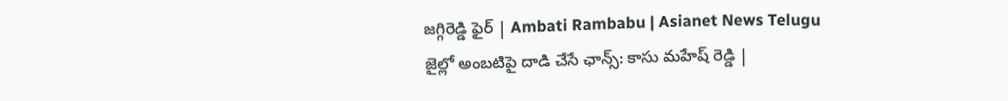జగ్గిరెడ్డి ఫైర్‌ | Ambati Rambabu | Asianet News Telugu
జైల్లో అంబటిపై దాడి చేసే ఛాన్స్‌: కాసు మహేష్ రెడ్డి |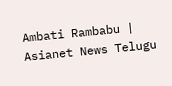Ambati Rambabu | Asianet News Telugu